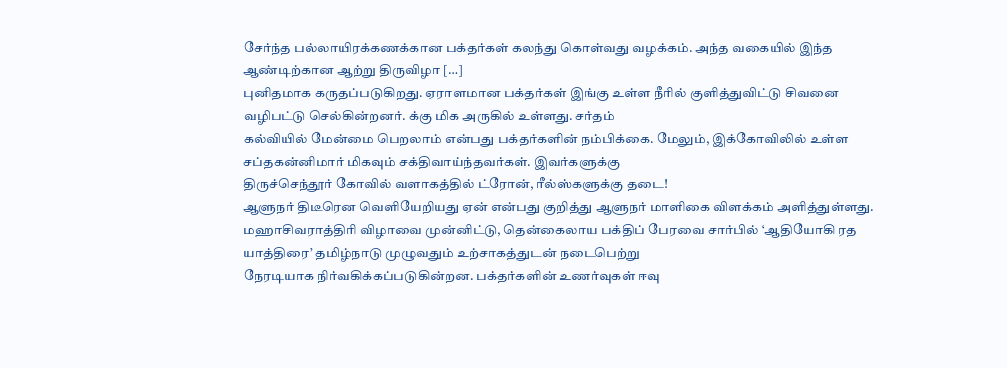சேர்ந்த பல்லாயிரக்கணக்கான பக்தர்கள் கலந்து கொள்வது வழக்கம். அந்த வகையில் இந்த ஆண்டிற்கான ஆற்று திருவிழா […]
புனிதமாக கருதப்படுகிறது. ஏராளமான பக்தர்கள் இங்கு உள்ள நீரில் குளித்துவிட்டு சிவனை வழிபட்டு செல்கின்றனர். க்கு மிக அருகில் உள்ளது. சர்தம்
கல்வியில் மேன்மை பெறலாம் என்பது பக்தர்களின் நம்பிக்கை. மேலும், இக்கோவிலில் உள்ள சப்தகன்னிமார் மிகவும் சக்திவாய்ந்தவர்கள். இவர்களுக்கு
திருச்செந்தூர் கோவில் வளாகத்தில் ட்ரோன், ரீல்ஸ்களுக்கு தடை!
ஆளுநர் திடீரென வெளியேறியது ஏன் என்பது குறித்து ஆளுநர் மாளிகை விளக்கம் அளித்துள்ளது.
மஹாசிவராத்திரி விழாவை முன்னிட்டு, தென்கைலாய பக்திப் பேரவை சார்பில் ‘ஆதியோகி ரத யாத்திரை’ தமிழ்நாடு முழுவதும் உற்சாகத்துடன் நடைபெற்று
நேரடியாக நிர்வகிக்கப்படுகின்றன. பக்தர்களின் உணர்வுகள் ஈவு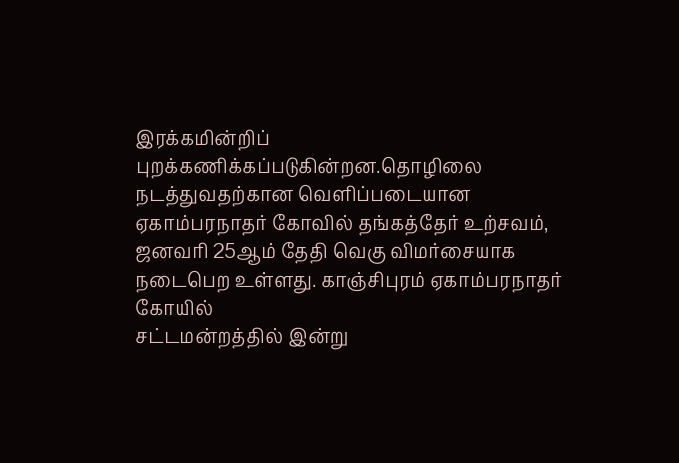இரக்கமின்றிப் புறக்கணிக்கப்படுகின்றன.தொழிலை நடத்துவதற்கான வெளிப்படையான
ஏகாம்பரநாதர் கோவில் தங்கத்தேர் உற்சவம், ஜனவரி 25ஆம் தேதி வெகு விமர்சையாக நடைபெற உள்ளது. காஞ்சிபுரம் ஏகாம்பரநாதர் கோயில்
சட்டமன்றத்தில் இன்று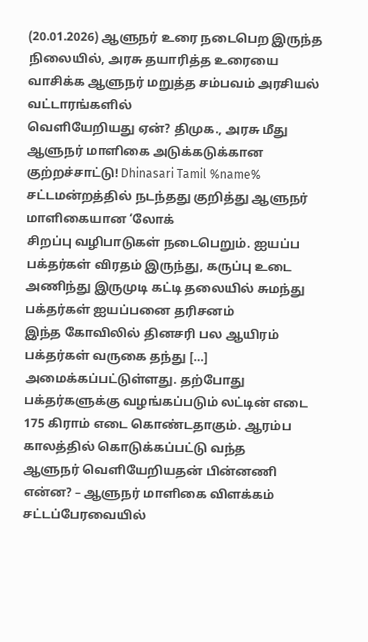(20.01.2026) ஆளுநர் உரை நடைபெற இருந்த நிலையில், அரசு தயாரித்த உரையை வாசிக்க ஆளுநர் மறுத்த சம்பவம் அரசியல் வட்டாரங்களில்
வெளியேறியது ஏன்? திமுக., அரசு மீது ஆளுநர் மாளிகை அடுக்கடுக்கான குற்றச்சாட்டு! Dhinasari Tamil %name% சட்டமன்றத்தில் நடந்தது குறித்து ஆளுநர் மாளிகையான ‘லோக்
சிறப்பு வழிபாடுகள் நடைபெறும். ஐயப்ப பக்தர்கள் விரதம் இருந்து, கருப்பு உடை அணிந்து இருமுடி கட்டி தலையில் சுமந்து பக்தர்கள் ஐயப்பனை தரிசனம்
இந்த கோவிலில் தினசரி பல ஆயிரம் பக்தர்கள் வருகை தந்து […]
அமைக்கப்பட்டுள்ளது. தற்போது பக்தர்களுக்கு வழங்கப்படும் லட்டின் எடை 175 கிராம் எடை கொண்டதாகும். ஆரம்ப காலத்தில் கொடுக்கப்பட்டு வந்த
ஆளுநர் வெளியேறியதன் பின்னணி என்ன? – ஆளுநர் மாளிகை விளக்கம் சட்டப்பேரவையில்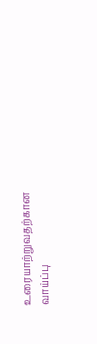உரையாற்றுவதற்கான வாய்ப்பு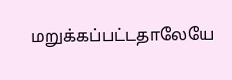மறுக்கப்பட்டதாலேயே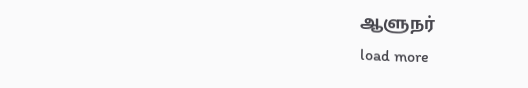ஆளுநர்
load more